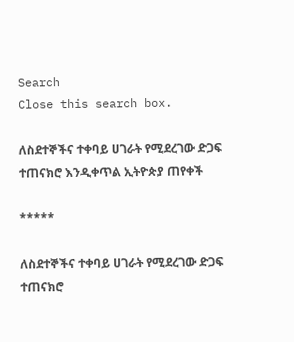Search
Close this search box.

ለስደተኞችና ተቀባይ ሀገራት የሚደረገው ድጋፍ ተጠናክሮ እንዲቀጥል ኢትዮጵያ ጠየቀች

*****

ለስደተኞችና ተቀባይ ሀገራት የሚደረገው ድጋፍ ተጠናክሮ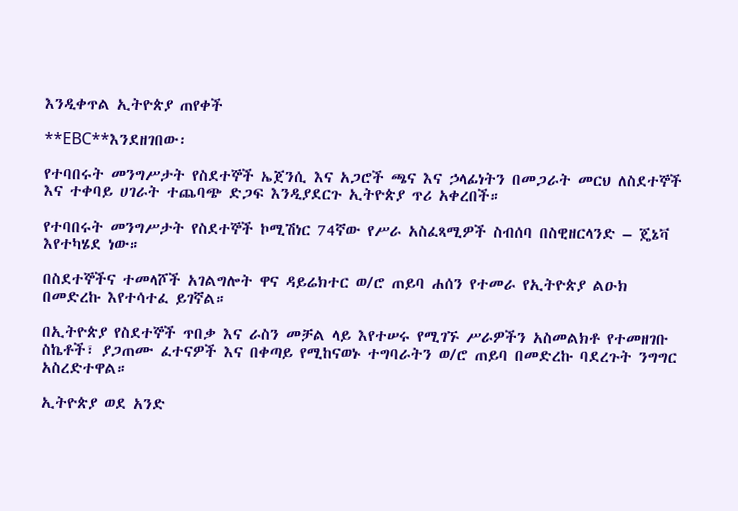እንዲቀጥል ኢትዮጵያ ጠየቀች

**EBC**እንደዘገበው፡

የተባበሩት መንግሥታት የስደተኞች ኤጀንሲ እና አጋሮች ጫና እና ኃላፊነትን በመጋራት መርህ ለስደተኞች እና ተቀባይ ሀገራት ተጨባጭ ድጋፍ እንዲያደርጉ ኢትዮጵያ ጥሪ አቀረበች።

የተባበሩት መንግሥታት የስደተኞች ኮሚሽነር 74ኛው የሥራ አስፈጻሚዎች ስብሰባ በስዊዘርላንድ – ጄኔቫ እየተካሄደ ነው።

በስደተኞችና ተመላሾች አገልግሎት ዋና ዳይሬክተር ወ/ሮ ጠይባ ሐሰን የተመራ የኢትዮጵያ ልዑክ በመድረኩ እየተሳተፈ ይገኛል።

በኢትዮጵያ የስደተኞች ጥበቃ እና ራስን መቻል ላይ እየተሠሩ የሚገኙ ሥራዎችን አስመልክቶ የተመዘገቡ ስኬቶች፣ ያጋጠሙ ፈተናዎች እና በቀጣይ የሚከናወኑ ተግባራትን ወ/ሮ ጠይባ በመድረኩ ባደረጉት ንግግር አስረድተዋል።

ኢትዮጵያ ወደ አንድ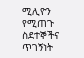ሚሊዮን የሚጠጉ ስደተኞችና ጥገኝነት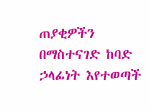ጠያቂዎችን በማስተናገድ ከባድ ኃላፊነት እየተወጣች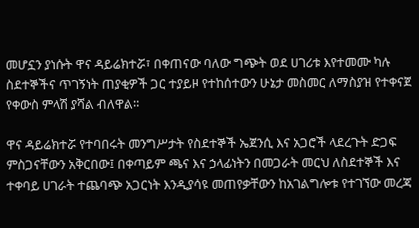መሆኗን ያነሱት ዋና ዳይሬክተሯ፣ በቀጠናው ባለው ግጭት ወደ ሀገሪቱ እየተመሙ ካሉ ስደተኞችና ጥገኝነት ጠያቂዎች ጋር ተያይዞ የተከሰተውን ሁኔታ መስመር ለማስያዝ የተቀናጀ የቀውስ ምላሽ ያሻል ብለዋል።

ዋና ዳይሬክተሯ የተባበሩት መንግሥታት የስደተኞች ኤጀንሲ እና አጋሮች ላደረጉት ድጋፍ ምስጋናቸውን አቅርበው፤ በቀጣይም ጫና እና ኃላፊነትን በመጋራት መርህ ለስደተኞች እና ተቀባይ ሀገራት ተጨባጭ አጋርነት እንዲያሳዩ መጠየቃቸውን ከአገልግሎቱ የተገኘው መረጃ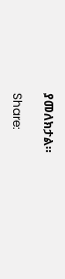ያመለክታል።

Share: